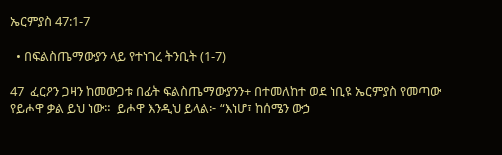ኤርምያስ 47:1-7

  • በፍልስጤማውያን ላይ የተነገረ ትንቢት (1-7)

47  ፈርዖን ጋዛን ከመውጋቱ በፊት ፍልስጤማውያንን+ በተመለከተ ወደ ነቢዩ ኤርምያስ የመጣው የይሖዋ ቃል ይህ ነው።  ይሖዋ እንዲህ ይላል፦ “እነሆ፣ ከሰሜን ውኃ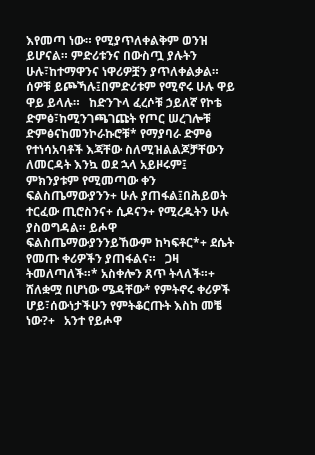እየመጣ ነው። የሚያጥለቀልቅም ወንዝ ይሆናል። ምድሪቱንና በውስጧ ያሉትን ሁሉ፣ከተማዋንና ነዋሪዎቿን ያጥለቀልቃል። ሰዎቹ ይጮኻሉ፤በምድሪቱም የሚኖሩ ሁሉ ዋይ ዋይ ይላሉ።   ከድንጉላ ፈረሶቹ ኃይለኛ የኮቴ ድምፅ፣ከሚንገጫገጩት የጦር ሠረገሎቹ ድምፅናከመንኮራኩሮቹ* የማያባራ ድምፅ የተነሳአባቶች እጃቸው ስለሚዝልልጆቻቸውን ለመርዳት እንኳ ወደ ኋላ አይዞሩም፤   ምክንያቱም የሚመጣው ቀን ፍልስጤማውያንን+ ሁሉ ያጠፋል፤በሕይወት ተርፈው ጢሮስንና+ ሲዶናን+ የሚረዱትን ሁሉ ያስወግዳል። ይሖዋ ፍልስጤማውያንንይኸውም ከካፍቶር*+ ደሴት የመጡ ቀሪዎችን ያጠፋልና።   ጋዛ ትመለጣለች።* አስቀሎን ጸጥ ትላለች።+ ሸለቋሟ በሆነው ሜዳቸው* የምትኖሩ ቀሪዎች ሆይ፣ሰውነታችሁን የምትቆርጡት እስከ መቼ ነው?+   አንተ የይሖዋ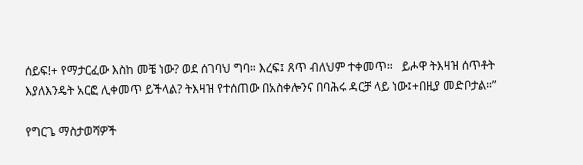ሰይፍ!+ የማታርፈው እስከ መቼ ነው? ወደ ሰገባህ ግባ። እረፍ፤ ጸጥ ብለህም ተቀመጥ።   ይሖዋ ትእዛዝ ሰጥቶት እያለእንዴት አርፎ ሊቀመጥ ይችላል? ትእዛዝ የተሰጠው በአስቀሎንና በባሕሩ ዳርቻ ላይ ነው፤+በዚያ መድቦታል።”

የግርጌ ማስታወሻዎች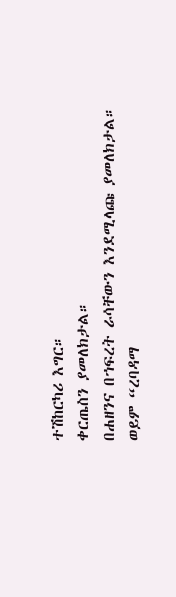ተሽከርካሪ እግር።
ቀርጤስን ያመለክታል።
በሐዘንና በኀፍረት ራሳቸውን እንደሚላጩ ያመለክታል።
ወይም “ረባዳማ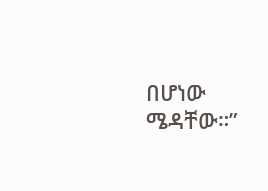በሆነው ሜዳቸው።”